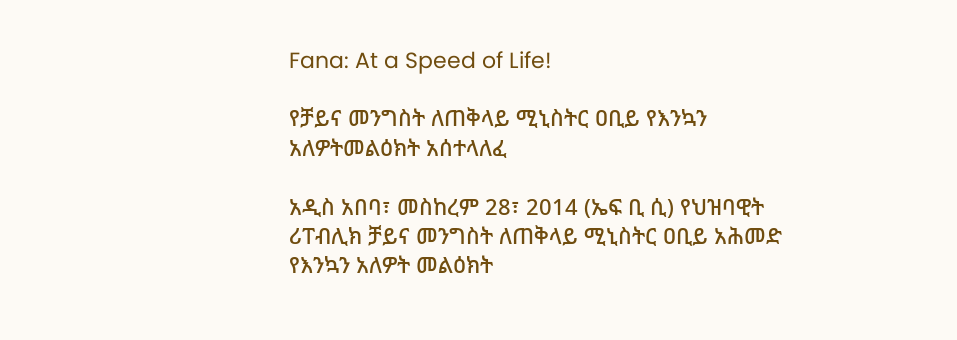Fana: At a Speed of Life!

የቻይና መንግስት ለጠቅላይ ሚኒስትር ዐቢይ የእንኳን አለዎትመልዕክት አሰተላለፈ

አዲስ አበባ፣ መስከረም 28፣ 2014 (ኤፍ ቢ ሲ) የህዝባዊት ሪፐብሊክ ቻይና መንግስት ለጠቅላይ ሚኒስትር ዐቢይ አሕመድ የእንኳን አለዎት መልዕክት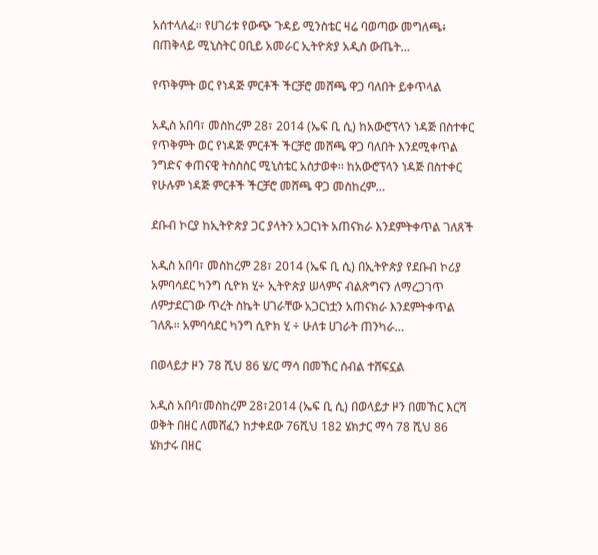አሰተላለፈ። የሀገሪቱ የውጭ ጉዳይ ሚንስቴር ዛሬ ባወጣው መግለጫ፥ በጠቅላይ ሚኒስትር ዐቢይ አመራር ኢትዮጵያ አዲስ ውጤት…

የጥቅምት ወር የነዳጅ ምርቶች ችርቻሮ መሸጫ ዋጋ ባለበት ይቀጥላል

አዲስ አበባ፣ መስከረም 28፣ 2014 (ኤፍ ቢ ሲ) ከአውሮፕላን ነዳጅ በስተቀር የጥቅምት ወር የነዳጅ ምርቶች ችርቻሮ መሸጫ ዋጋ ባለበት እንደሚቀጥል ንግድና ቀጠናዊ ትስስስር ሚኒስቴር አስታወቀ፡፡ ከአውሮፕላን ነዳጅ በስተቀር የሁሉም ነዳጅ ምርቶች ችርቻሮ መሸጫ ዋጋ መስከረም…

ደቡብ ኮርያ ከኢትዮጵያ ጋር ያላትን አጋርነት አጠናክራ እንደምትቀጥል ገለጸች

አዲስ አበባ፣ መስከረም 28፣ 2014 (ኤፍ ቢ ሲ) በኢትዮጵያ የደቡብ ኮሪያ አምባሳደር ካንግ ሲዮክ ሂ÷ ኢትዮጵያ ሠላምና ብልጽግናን ለማረጋገጥ ለምታደርገው ጥረት ስኬት ሀገራቸው አጋርነቷን አጠናክራ እንደምትቀጥል ገለጹ። አምባሳደር ካንግ ሲዮክ ሂ ÷ ሁለቱ ሀገራት ጠንካራ…

በወላይታ ዞን 78 ሺህ 86 ሄ/ር ማሳ በመኸር ሰብል ተሸፍኗል

አዲስ አበባ፣መስከረም 28፣2014 (ኤፍ ቢ ሲ) በወላይታ ዞን በመኸር እርሻ ወቅት በዘር ለመሸፈን ከታቀደው 76ሺህ 182 ሄክታር ማሳ 78 ሺህ 86 ሄክታሩ በዘር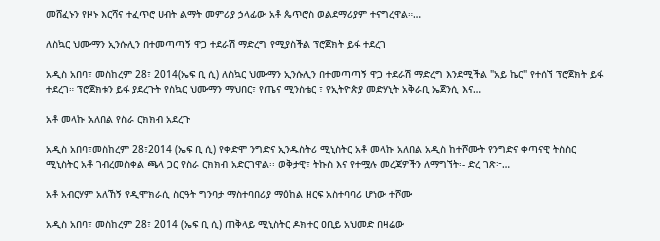መሸፈኑን የዞኑ እርሻና ተፈጥሮ ሀብት ልማት መምሪያ ኃላፊው አቶ ጴጥሮስ ወልደማሪያም ተናግረዋል።…

ለስኳር ህሙማን ኢንሱሊን በተመጣጣኝ ዋጋ ተደራሽ ማድረግ የሚያስችል ፕሮጀክት ይፋ ተደረገ

አዲስ አበባ፣ መስከረም 28፣ 2014(ኤፍ ቢ ሲ) ለስኳር ህሙማን ኢንሱሊን በተመጣጣኝ ዋጋ ተደራሽ ማድረግ እንደሚችል "አይ ኬር" የተሰኘ ፕሮጀክት ይፋ ተደረገ። ፕሮጀክቱን ይፋ ያደረጉት የስኳር ህሙማን ማህበር፣ የጤና ሚንስቴር ፣ የኢትዮጵያ መድሃኒት አቅራቢ ኤጀንሲ እና…

አቶ መላኩ አለበል የስራ ርክክብ አደረጉ

አዲስ አበባ፣መስከረም 28፣2014 (ኤፍ ቢ ሲ) የቀድሞ ንግድና ኢንዱስትሪ ሚኒስትር አቶ መላኩ አለበል አዲስ ከተሾሙት የንግድና ቀጣናዊ ትስስር ሚኒስትር አቶ ገብረመስቀል ጫላ ጋር የስራ ርክክብ አድርገዋል፡፡ ወቅታዊ፣ ትኩስ እና የተሟሉ መረጃዎችን ለማግኘት፡- ድረ ገጽ፦…

አቶ አብርሃም አለኸኝ የዲሞክራሲ ስርዓት ግንባታ ማስተባበሪያ ማዕከል ዘርፍ አስተባባሪ ሆነው ተሾሙ

አዲስ አበባ፣ መስከረም 28፣ 2014 (ኤፍ ቢ ሲ) ጠቅላይ ሚኒስትር ዶክተር ዐቢይ አህመድ በዛሬው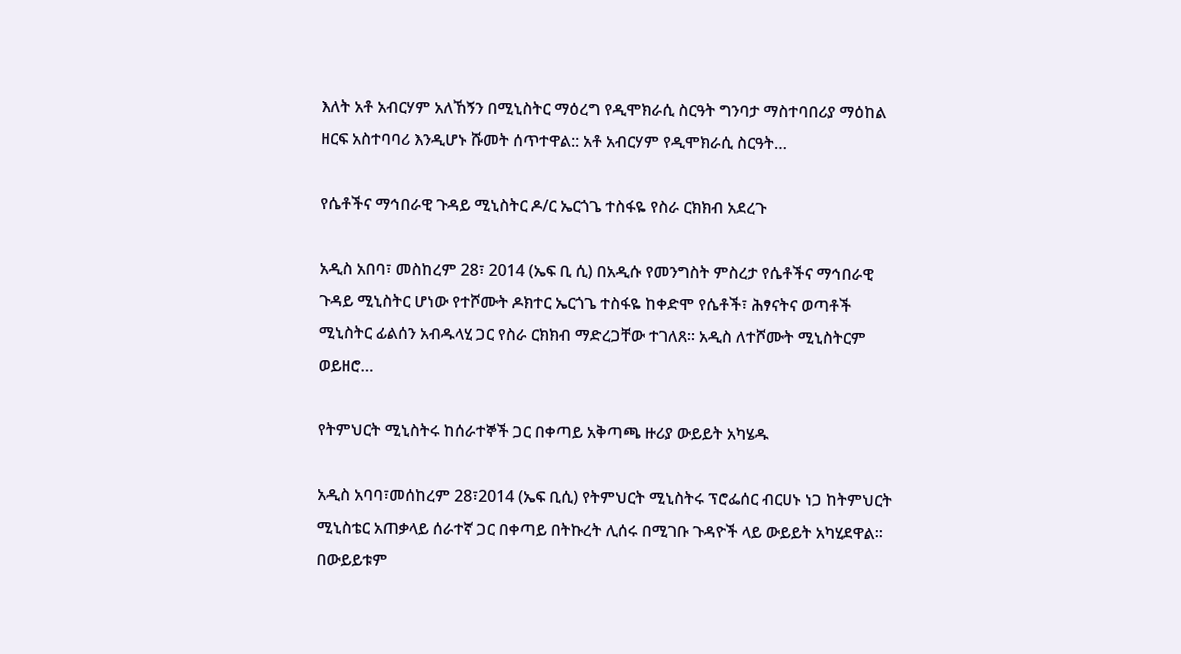እለት አቶ አብርሃም አለኸኝን በሚኒስትር ማዕረግ የዲሞክራሲ ስርዓት ግንባታ ማስተባበሪያ ማዕከል ዘርፍ አስተባባሪ እንዲሆኑ ሹመት ሰጥተዋል:: አቶ አብርሃም የዲሞክራሲ ስርዓት…

የሴቶችና ማኅበራዊ ጉዳይ ሚኒስትር ዶ/ር ኤርጎጌ ተስፋዬ የስራ ርክክብ አደረጉ

አዲስ አበባ፣ መስከረም 28፣ 2014 (ኤፍ ቢ ሲ) በአዲሱ የመንግስት ምስረታ የሴቶችና ማኅበራዊ ጉዳይ ሚኒስትር ሆነው የተሾሙት ዶክተር ኤርጎጌ ተስፋዬ ከቀድሞ የሴቶች፣ ሕፃናትና ወጣቶች ሚኒስትር ፊልሰን አብዱላሂ ጋር የስራ ርክክብ ማድረጋቸው ተገለጸ፡፡ አዲስ ለተሾሙት ሚኒስትርም ወይዘሮ…

የትምህርት ሚኒስትሩ ከሰራተኞች ጋር በቀጣይ አቅጣጫ ዙሪያ ውይይት አካሄዱ

አዲስ አባባ፣መሰከረም 28፣2014 (ኤፍ ቢሲ) የትምህርት ሚኒስትሩ ፕሮፌሰር ብርሀኑ ነጋ ከትምህርት ሚኒስቴር አጠቃላይ ሰራተኛ ጋር በቀጣይ በትኩረት ሊሰሩ በሚገቡ ጉዳዮች ላይ ውይይት አካሂደዋል። በውይይቱም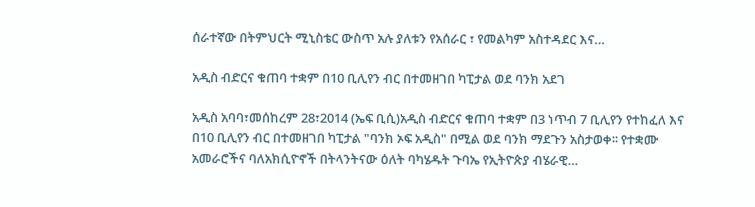ሰራተኛው በትምህርት ሚኒስቴር ውስጥ አሉ ያለቱን የአሰራር ፣ የመልካም አስተዳደር እና…

አዲስ ብድርና ቁጠባ ተቋም በ10 ቢሊየን ብር በተመዘገበ ካፒታል ወደ ባንክ አደገ

አዲስ አባባ፣መሰከረም 28፣2014 (ኤፍ ቢሲ)አዲስ ብድርና ቁጠባ ተቋም በ3 ነጥብ 7 ቢሊየን የተከፈለ እና በ10 ቢሊየን ብር በተመዘገበ ካፒታል "ባንክ ኦፍ አዲስ" በሚል ወደ ባንክ ማደጉን አስታወቀ፡፡ የተቋሙ አመራሮችና ባለአክሲዮኖች በትላንትናው ዕለት ባካሄዱት ጉባኤ የኢትዮጵያ ብሄራዊ…